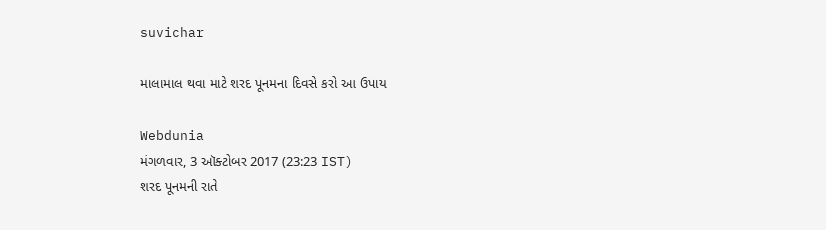suvichar

માલામાલ થવા માટે શરદ પૂનમના દિવસે કરો આ ઉપાય

Webdunia
મંગળવાર, 3 ઑક્ટોબર 2017 (23:23 IST)
શરદ પૂનમની રાતે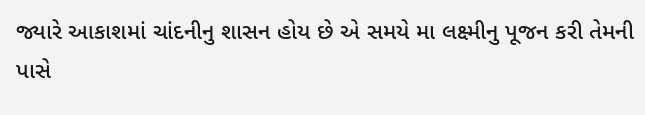જ્યારે આકાશમાં ચાંદનીનુ શાસન હોય છે એ સમયે મા લક્ષ્મીનુ પૂજન કરી તેમની પાસે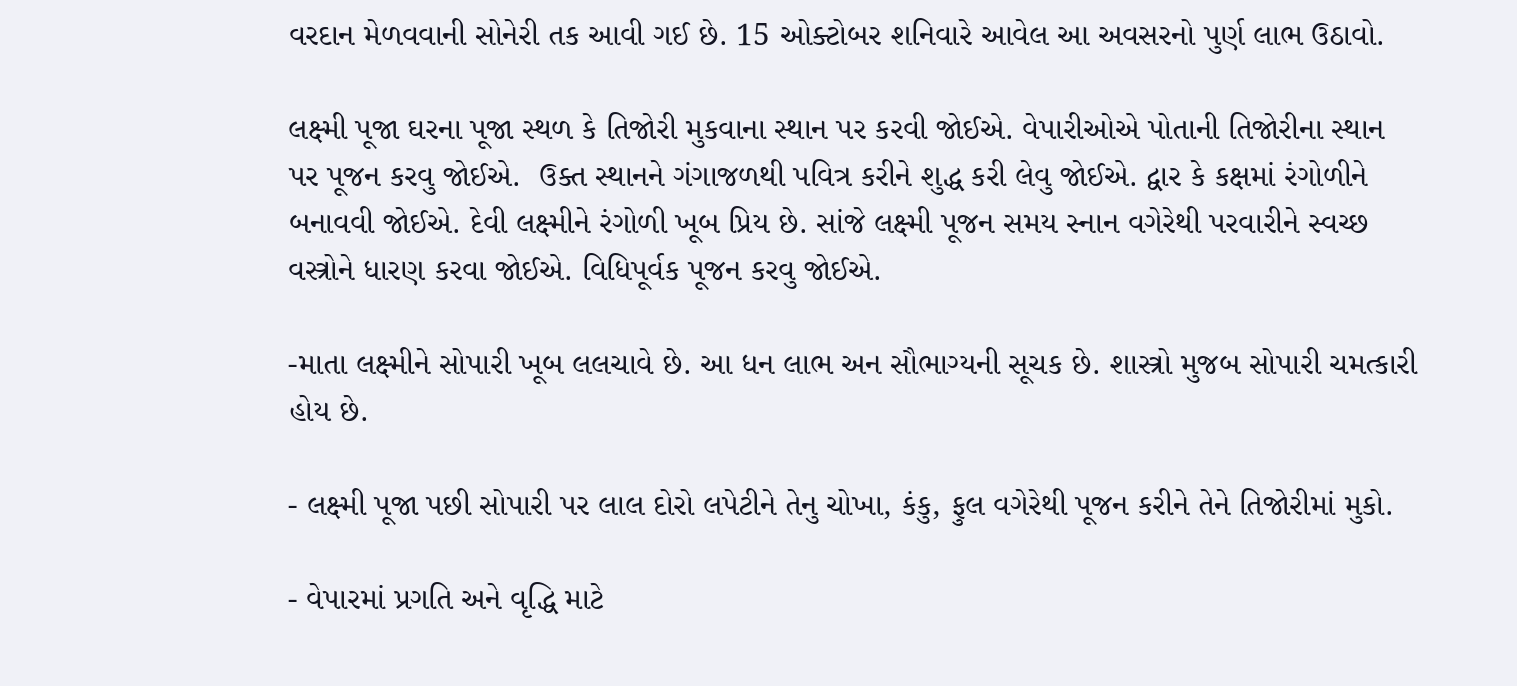વરદાન મેળવવાની સોનેરી તક આવી ગઈ છે. 15 ઓક્ટોબર શનિવારે આવેલ આ અવસરનો પુર્ણ લાભ ઉઠાવો.

લક્ષ્મી પૂજા ઘરના પૂજા સ્થળ કે તિજોરી મુકવાના સ્થાન પર કરવી જોઈએ. વેપારીઓએ પોતાની તિજોરીના સ્થાન પર પૂજન કરવુ જોઈએ.  ઉક્ત સ્થાનને ગંગાજળથી પવિત્ર કરીને શુદ્ધ કરી લેવુ જોઈએ. દ્વાર કે કક્ષમાં રંગોળીને બનાવવી જોઈએ. દેવી લક્ષ્મીને રંગોળી ખૂબ પ્રિય છે. સાંજે લક્ષ્મી પૂજન સમય સ્નાન વગેરેથી પરવારીને સ્વચ્છ વસ્ત્રોને ધારણ કરવા જોઈએ. વિધિપૂર્વક પૂજન કરવુ જોઈએ.

-માતા લક્ષ્મીને સોપારી ખૂબ લલચાવે છે. આ ધન લાભ અન સૌભાગ્યની સૂચક છે. શાસ્ત્રો મુજબ સોપારી ચમત્કારી હોય છે.

- લક્ષ્મી પૂજા પછી સોપારી પર લાલ દોરો લપેટીને તેનુ ચોખા, કંકુ, ફુલ વગેરેથી પૂજન કરીને તેને તિજોરીમાં મુકો.

- વેપારમાં પ્રગતિ અને વૃદ્ધિ માટે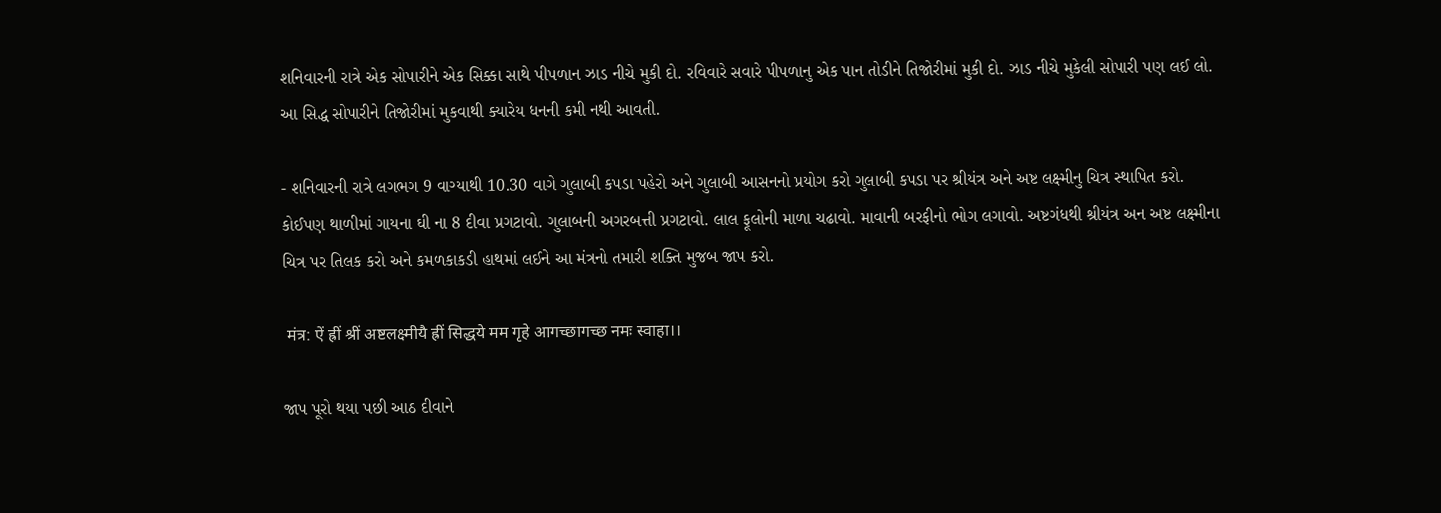શનિવારની રાત્રે એક સોપારીને એક સિક્કા સાથે પીપળાન ઝાડ નીચે મુકી દો. રવિવારે સવારે પીપળાનુ એક પાન તોડીને તિજોરીમાં મુકી દો. ઝાડ નીચે મુકેલી સોપારી પણ લઈ લો. આ સિદ્ધ સોપારીને તિજોરીમાં મુકવાથી ક્યારેય ધનની કમી નથી આવતી.

- શનિવારની રાત્રે લગભગ 9 વાગ્યાથી 10.30 વાગે ગુલાબી કપડા પહેરો અને ગુલાબી આસનનો પ્રયોગ કરો ગુલાબી કપડા પર શ્રીયંત્ર અને અષ્ટ લક્ષ્મીનુ ચિત્ર સ્થાપિત કરો. કોઈપણ થાળીમાં ગાયના ઘી ના 8 દીવા પ્રગટાવો. ગુલાબની અગરબત્તી પ્રગટાવો. લાલ ફૂલોની માળા ચઢાવો. માવાની બરફીનો ભોગ લગાવો. અષ્ટગંધથી શ્રીયંત્ર અન અષ્ટ લક્ષ્મીના ચિત્ર પર તિલક કરો અને કમળકાકડી હાથમાં લઈને આ મંત્રનો તમારી શક્તિ મુજબ જાપ કરો.

 मंत्र: ऐं ह्रीं श्रीं अष्टलक्ष्मीयै ह्रीं सिद्धये मम गृहे आगच्छागच्छ नमः स्वाहा।।

જાપ પૂરો થયા પછી આઠ દીવાને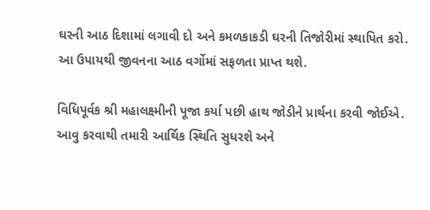ઘરની આઠ દિશામાં લગાવી દો અને કમળકાકડી ઘરની તિજોરીમાં સ્થાપિત કરો. આ ઉપાયથી જીવનના આઠ વર્ગોમાં સફળતા પ્રાપ્ત થશે.

વિધિપૂર્વક શ્રી મહાલક્ષ્મીની પૂજા કર્યા પછી હાથ જોડીને પ્રાર્થના કરવી જોઈએ. આવુ કરવાથી તમારી આર્થિક સ્થિતિ સુધરશે અને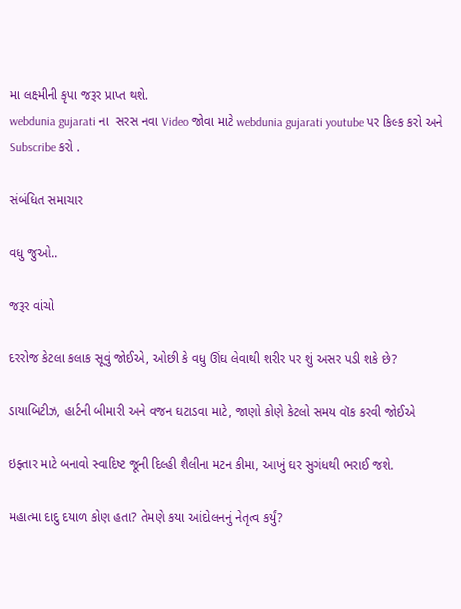મા લક્ષ્મીની કૃપા જરૂર પ્રાપ્ત થશે.
webdunia gujarati ના  સરસ નવા Video જોવા માટે webdunia gujarati youtube પર કિલ્ક કરો અને Subscribe કરો .

સંબંધિત સમાચાર

વધુ જુઓ..

જરૂર વાંચો

દરરોજ કેટલા કલાક સૂવું જોઈએ, ઓછી કે વધુ ઊંઘ લેવાથી શરીર પર શું અસર પડી શકે છે?

ડાયાબિટીઝ, હાર્ટની બીમારી અને વજન ઘટાડવા માટે, જાણો કોણે કેટલો સમય વૉક કરવી જોઈએ

ઇફ્તાર માટે બનાવો સ્વાદિષ્ટ જૂની દિલ્હી શૈલીના મટન કીમા, આખું ઘર સુગંધથી ભરાઈ જશે.

મહાત્મા દાદુ દયાળ કોણ હતા? તેમણે કયા આંદોલનનું નેતૃત્વ કર્યું?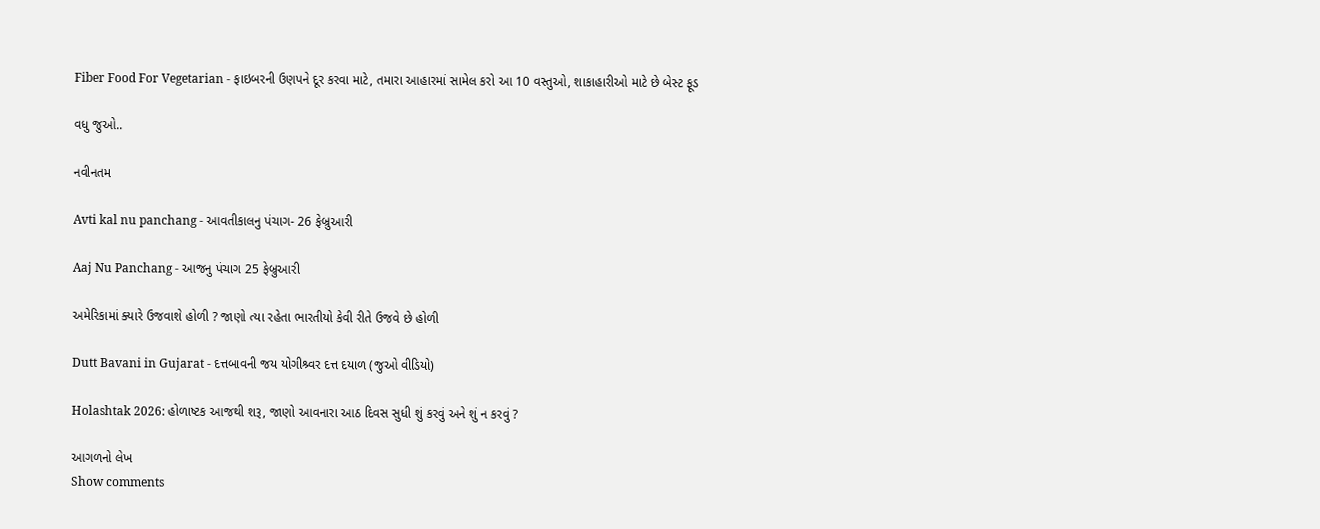Fiber Food For Vegetarian - ફાઇબરની ઉણપને દૂર કરવા માટે, તમારા આહારમાં સામેલ કરો આ 10 વસ્તુઓ, શાકાહારીઓ માટે છે બેસ્ટ ફૂડ

વધુ જુઓ..

નવીનતમ

Avti kal nu panchang - આવતીકાલનુ પંચાગ- 26 ફેબ્રુઆરી

Aaj Nu Panchang - આજનુ પંચાગ 25 ફેબ્રુઆરી

અમેરિકામાં ક્યારે ઉજવાશે હોળી ? જાણો ત્યા રહેતા ભારતીયો કેવી રીતે ઉજવે છે હોળી

Dutt Bavani in Gujarat - દત્તબાવની જય યોગીશ્ર્વર દત્ત દયાળ (જુઓ વીડિયો)

Holashtak 2026: હોળાષ્ટક આજથી શરૂ, જાણો આવનારા આઠ દિવસ સુધી શું કરવું અને શું ન કરવું ?

આગળનો લેખ
Show comments